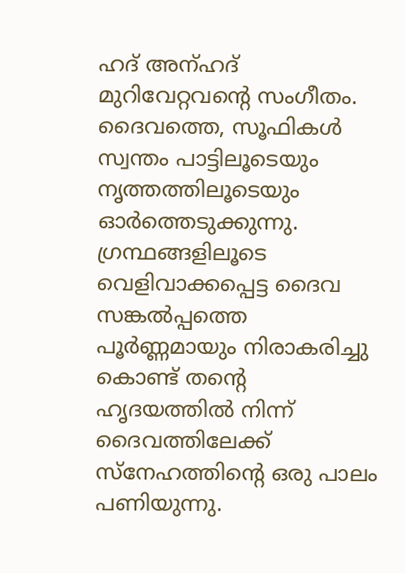ഹദ് അന്ഹദ്
മുറിവേറ്റവന്റെ സംഗീതം.
ദൈവത്തെ, സൂഫികൾ സ്വന്തം പാട്ടിലൂടെയും നൃത്തത്തിലൂടെയും ഓർത്തെടുക്കുന്നു. ഗ്രന്ഥങ്ങളിലൂടെ വെളിവാക്കപ്പെട്ട ദൈവ സങ്കൽപ്പത്തെ പൂർണ്ണമായും നിരാകരിച്ചു കൊണ്ട് തന്റെ ഹൃദയത്തിൽ നിന്ന് ദൈവത്തിലേക്ക് സ്നേഹത്തിന്റെ ഒരു പാലം പണിയുന്നു.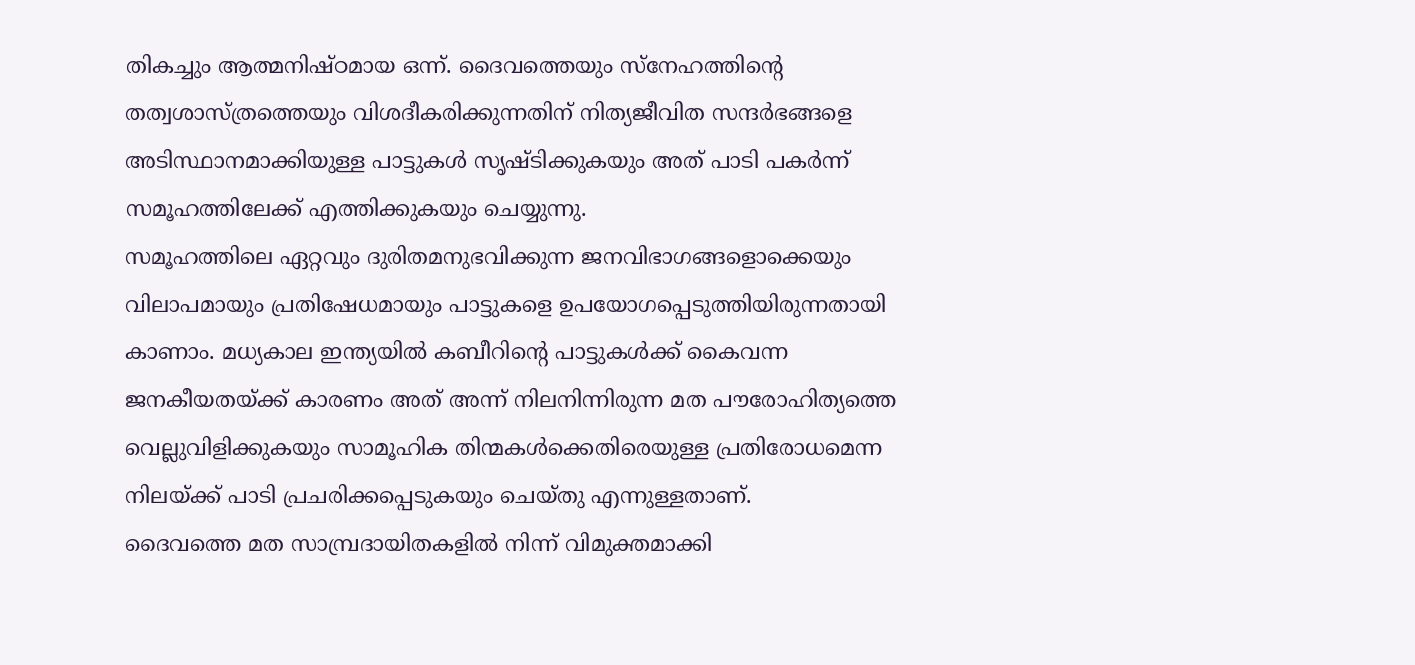തികച്ചും ആത്മനിഷ്ഠമായ ഒന്ന്. ദൈവത്തെയും സ്നേഹത്തിന്റെ തത്വശാസ്ത്രത്തെയും വിശദീകരിക്കുന്നതിന് നിത്യജീവിത സന്ദർഭങ്ങളെ അടിസ്ഥാനമാക്കിയുള്ള പാട്ടുകൾ സൃഷ്ടിക്കുകയും അത് പാടി പകർന്ന് സമൂഹത്തിലേക്ക് എത്തിക്കുകയും ചെയ്യുന്നു.
സമൂഹത്തിലെ ഏറ്റവും ദുരിതമനുഭവിക്കുന്ന ജനവിഭാഗങ്ങളൊക്കെയും വിലാപമായും പ്രതിഷേധമായും പാട്ടുകളെ ഉപയോഗപ്പെടുത്തിയിരുന്നതായി കാണാം. മധ്യകാല ഇന്ത്യയിൽ കബീറിന്റെ പാട്ടുകൾക്ക് കൈവന്ന ജനകീയതയ്ക്ക് കാരണം അത് അന്ന് നിലനിന്നിരുന്ന മത പൗരോഹിത്യത്തെ വെല്ലുവിളിക്കുകയും സാമൂഹിക തിന്മകൾക്കെതിരെയുള്ള പ്രതിരോധമെന്ന നിലയ്ക്ക് പാടി പ്രചരിക്കപ്പെടുകയും ചെയ്തു എന്നുള്ളതാണ്.
ദൈവത്തെ മത സാമ്പ്രദായിതകളിൽ നിന്ന് വിമുക്തമാക്കി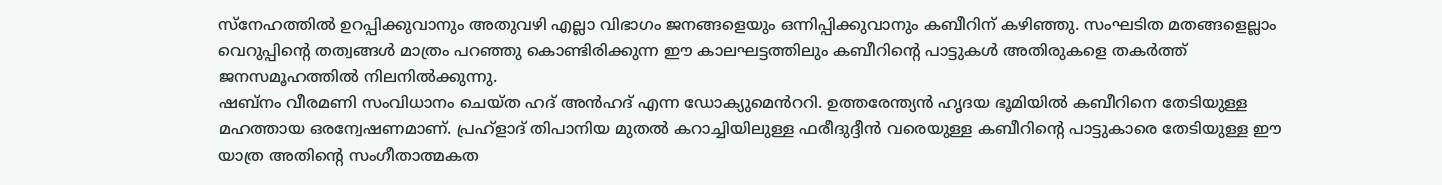സ്നേഹത്തിൽ ഉറപ്പിക്കുവാനും അതുവഴി എല്ലാ വിഭാഗം ജനങ്ങളെയും ഒന്നിപ്പിക്കുവാനും കബീറിന് കഴിഞ്ഞു. സംഘടിത മതങ്ങളെല്ലാം വെറുപ്പിന്റെ തത്വങ്ങൾ മാത്രം പറഞ്ഞു കൊണ്ടിരിക്കുന്ന ഈ കാലഘട്ടത്തിലും കബീറിന്റെ പാട്ടുകൾ അതിരുകളെ തകർത്ത് ജനസമൂഹത്തിൽ നിലനിൽക്കുന്നു.
ഷബ്നം വീരമണി സംവിധാനം ചെയ്ത ഹദ് അൻഹദ് എന്ന ഡോക്യുമെൻററി. ഉത്തരേന്ത്യൻ ഹൃദയ ഭൂമിയിൽ കബീറിനെ തേടിയുള്ള മഹത്തായ ഒരന്വേഷണമാണ്. പ്രഹ്ളാദ് തിപാനിയ മുതൽ കറാച്ചിയിലുള്ള ഫരീദുദ്ദീൻ വരെയുള്ള കബീറിന്റെ പാട്ടുകാരെ തേടിയുള്ള ഈ യാത്ര അതിന്റെ സംഗീതാത്മകത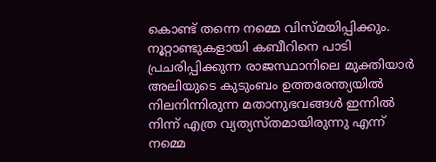കൊണ്ട് തന്നെ നമ്മെ വിസ്മയിപ്പിക്കും. നൂറ്റാണ്ടുകളായി കബീറിനെ പാടി പ്രചരിപ്പിക്കുന്ന രാജസ്ഥാനിലെ മുക്തിയാർ അലിയുടെ കുടുംബം ഉത്തരേന്ത്യയിൽ നിലനിന്നിരുന്ന മതാനുഭവങ്ങൾ ഇന്നിൽ നിന്ന് എത്ര വ്യത്യസ്തമായിരുന്നു എന്ന് നമ്മെ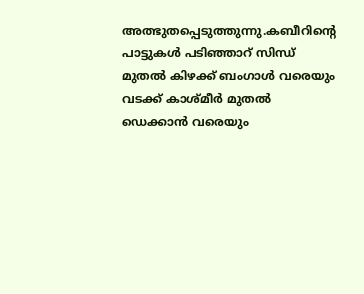അത്ഭുതപ്പെടുത്തുന്നു.കബീറിന്റെ പാട്ടുകൾ പടിഞ്ഞാറ് സിന്ധ് മുതൽ കിഴക്ക് ബംഗാൾ വരെയും വടക്ക് കാശ്മീർ മുതൽ ഡെക്കാൻ വരെയും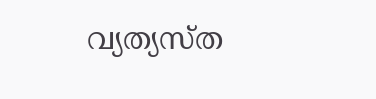വ്യത്യസ്ത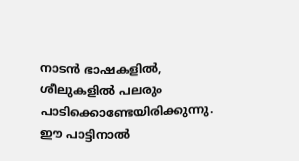നാടൻ ഭാഷകളിൽ, ശീലുകളിൽ പലരും പാടിക്കൊണ്ടേയിരിക്കുന്നു. ഈ പാട്ടിനാൽ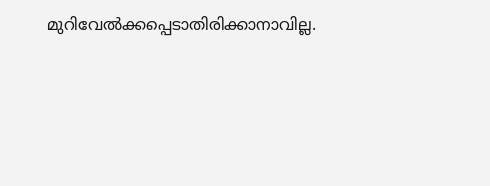മുറിവേൽക്കപ്പെടാതിരിക്കാനാവില്ല.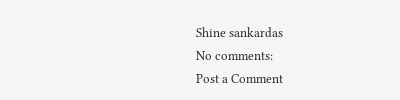Shine sankardas
No comments:
Post a Comment